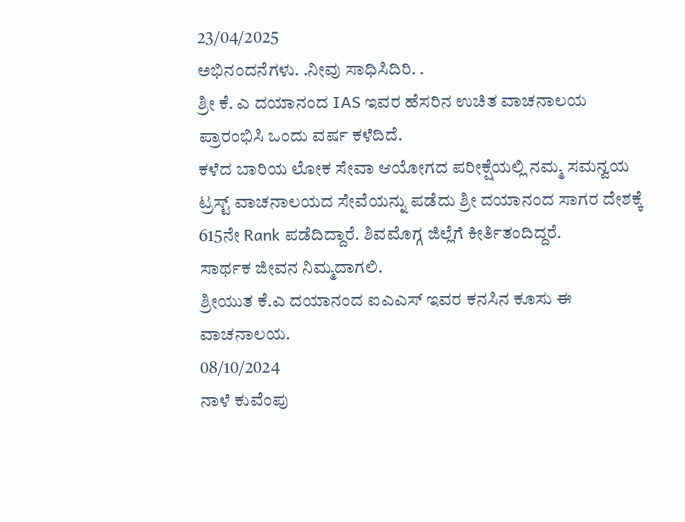23/04/2025
ಅಭಿನಂದನೆಗಳು. .ನೀವು ಸಾಧಿಸಿದಿರಿ. .
ಶ್ರೀ ಕೆ. ಎ ದಯಾನಂದ IAS ಇವರ ಹೆಸರಿನ ಉಚಿತ ವಾಚನಾಲಯ ಪ್ರಾರಂಭಿಸಿ ಒಂದು ವರ್ಷ ಕಳೆದಿದೆ.
ಕಳೆದ ಬಾರಿಯ ಲೋಕ ಸೇವಾ ಆಯೋಗದ ಪರೀಕ್ಷೆಯಲ್ಲಿ ನಮ್ಮ ಸಮನ್ವಯ ಟ್ರಸ್ಟ್ ವಾಚನಾಲಯದ ಸೇವೆಯನ್ನು ಪಡೆದು ಶ್ರೀ ದಯಾನಂದ ಸಾಗರ ದೇಶಕ್ಕೆ 615ನೇ Rank ಪಡೆದಿದ್ದಾರೆ. ಶಿವಮೊಗ್ಗ ಜಿಲ್ಲೆಗೆ ಕೀರ್ತಿತಂದಿದ್ದರೆ.
ಸಾರ್ಥಕ ಜೀವನ ನಿಮ್ಮದಾಗಲಿ.
ಶ್ರೀಯುತ ಕೆ.ಎ ದಯಾನಂದ ಐಎಎಸ್ ಇವರ ಕನಸಿನ ಕೂಸು ಈ ವಾಚನಾಲಯ.
08/10/2024
ನಾಳೆ ಕುವೆಂಪು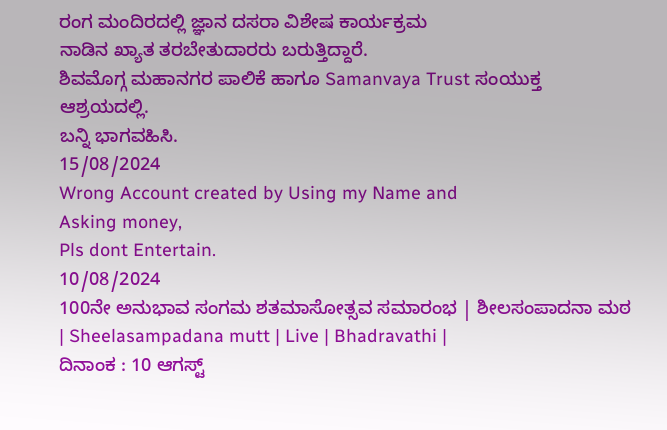ರಂಗ ಮಂದಿರದಲ್ಲಿ ಜ್ಞಾನ ದಸರಾ ವಿಶೇಷ ಕಾರ್ಯಕ್ರಮ
ನಾಡಿನ ಖ್ಯಾತ ತರಬೇತುದಾರರು ಬರುತ್ತಿದ್ದಾರೆ.
ಶಿವಮೊಗ್ಗ ಮಹಾನಗರ ಪಾಲಿಕೆ ಹಾಗೂ Samanvaya Trust ಸಂಯುಕ್ತ ಆಶ್ರಯದಲ್ಲಿ.
ಬನ್ನಿ ಭಾಗವಹಿಸಿ.
15/08/2024
Wrong Account created by Using my Name and
Asking money,
Pls dont Entertain.
10/08/2024
100ನೇ ಅನುಭಾವ ಸಂಗಮ ಶತಮಾಸೋತ್ಸವ ಸಮಾರಂಭ | ಶೀಲಸಂಪಾದನಾ ಮಠ | Sheelasampadana mutt | Live | Bhadravathi |
ದಿನಾಂಕ : 10 ಆಗಸ್ಟ್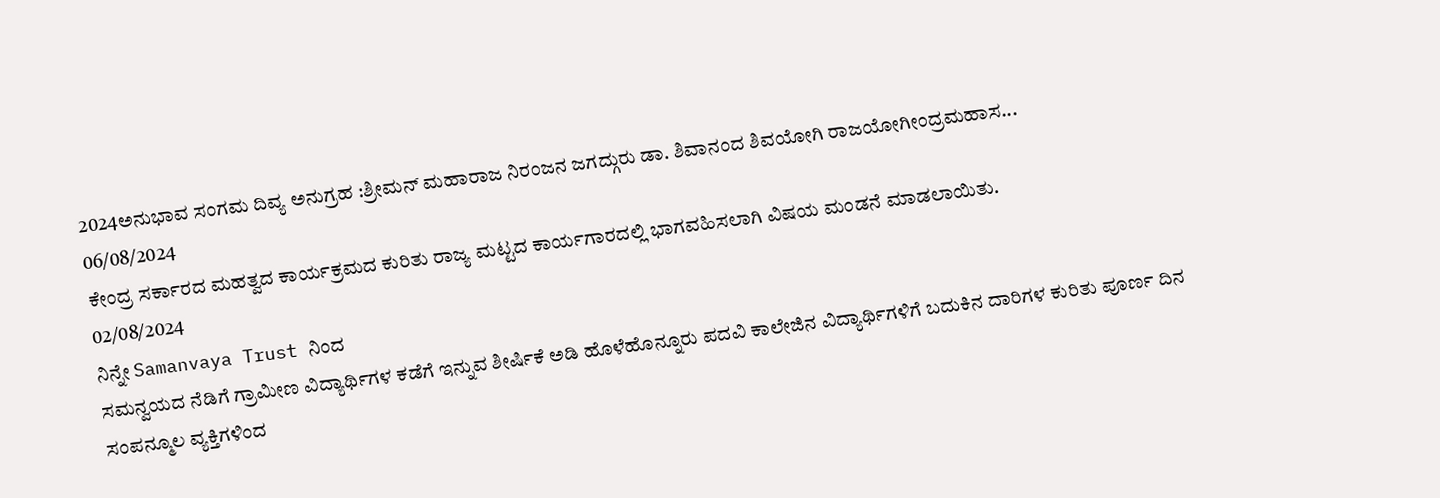2024ಅನುಭಾವ ಸಂಗಮ ದಿವ್ಯ ಅನುಗ್ರಹ :ಶ್ರೀಮನ್ ಮಹಾರಾಜ ನಿರಂಜನ ಜಗದ್ಗುರು ಡಾ. ಶಿವಾನಂದ ಶಿವಯೋಗಿ ರಾಜಯೋಗೀಂದ್ರಮಹಾಸ...
06/08/2024
ಕೇಂದ್ರ ಸರ್ಕಾರದ ಮಹತ್ವದ ಕಾರ್ಯಕ್ರಮದ ಕುರಿತು ರಾಜ್ಯ ಮಟ್ಟದ ಕಾರ್ಯಗಾರದಲ್ಲಿ ಭಾಗವಹಿಸಲಾಗಿ ವಿಷಯ ಮಂಡನೆ ಮಾಡಲಾಯಿತು.
02/08/2024
ನಿನ್ನೇ Samanvaya Trust ನಿಂದ
ಸಮನ್ವಯದ ನೆಡಿಗೆ ಗ್ರಾಮೀಣ ವಿದ್ಯಾರ್ಥಿಗಳ ಕಡೆಗೆ ಇನ್ನುವ ಶೀರ್ಷಿಕೆ ಅಡಿ ಹೊಳೆಹೊನ್ನೂರು ಪದವಿ ಕಾಲೇಜಿನ ವಿದ್ಯಾರ್ಥಿಗಳಿಗೆ ಬದುಕಿನ ದಾರಿಗಳ ಕುರಿತು ಪೂರ್ಣ ದಿನ ಸಂಪನ್ಮೂಲ ವ್ಯಕ್ತಿಗಳಿಂದ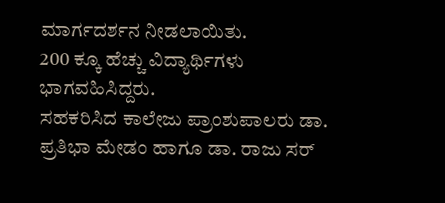ಮಾರ್ಗದರ್ಶನ ನೀಡಲಾಯಿತು.
200 ಕ್ಕೂ ಹೆಚ್ಚು ವಿದ್ಯಾರ್ಥಿಗಳು ಭಾಗವಹಿಸಿದ್ದರು.
ಸಹಕರಿಸಿದ ಕಾಲೇಜು ಪ್ರಾಂಶುಪಾಲರು ಡಾ. ಪ್ರತಿಭಾ ಮೇಡಂ ಹಾಗೂ ಡಾ. ರಾಜು ಸರ್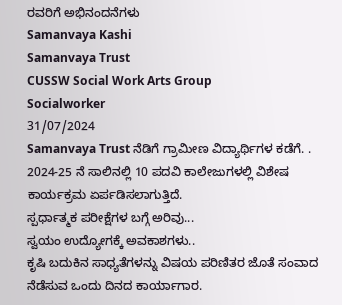ರವರಿಗೆ ಅಭಿನಂದನೆಗಳು
Samanvaya Kashi
Samanvaya Trust
CUSSW Social Work Arts Group
Socialworker
31/07/2024
Samanvaya Trust ನೆಡಿಗೆ ಗ್ರಾಮೀಣ ವಿದ್ಯಾರ್ಥಿಗಳ ಕಡೆಗೆ. .
2024-25 ನೆ ಸಾಲಿನಲ್ಲಿ 10 ಪದವಿ ಕಾಲೇಜುಗಳಲ್ಲಿ ವಿಶೇಷ ಕಾರ್ಯಕ್ರಮ ಏರ್ಪಡಿಸಲಾಗುತ್ತಿದೆ.
ಸ್ಪರ್ಧಾತ್ಮಕ ಪರೀಕ್ಷೆಗಳ ಬಗ್ಗೆ ಅರಿವು...
ಸ್ವಯಂ ಉದ್ಯೋಗಕ್ಕೆ ಅವಕಾಶಗಳು..
ಕೃಷಿ ಬದುಕಿನ ಸಾಧ್ಯತೆಗಳನ್ನು ವಿಷಯ ಪರಿಣಿತರ ಜೊತೆ ಸಂವಾದ ನೆಡೆಸುವ ಒಂದು ದಿನದ ಕಾರ್ಯಾಗಾರ.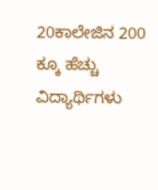20ಕಾಲೇಜಿನ 200 ಕ್ಕೂ ಹೆಚ್ಚು ವಿದ್ಯಾರ್ಥಿಗಳು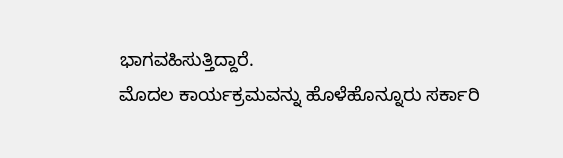ಭಾಗವಹಿಸುತ್ತಿದ್ದಾರೆ.
ಮೊದಲ ಕಾರ್ಯಕ್ರಮವನ್ನು ಹೊಳೆಹೊನ್ನೂರು ಸರ್ಕಾರಿ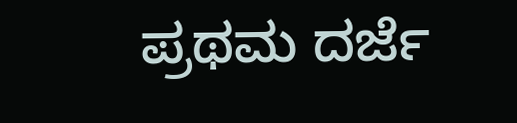ಪ್ರಥಮ ದರ್ಜೆ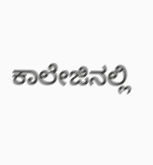ಕಾಲೇಜಿನಲ್ಲಿ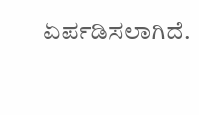ಏರ್ಪಡಿಸಲಾಗಿದೆ.